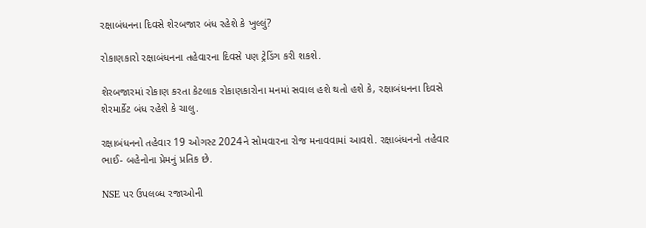રક્ષાબંધનના દિવસે શેરબજાર બંધ રહેશે કે ખુલ્લું?

રોકાણકારો રક્ષાબંધનના તહેવારના દિવસે પણ ટ્રેડિંગ કરી શકશે.

શેરબજારમાં રોકાણ કરતા કેટલાક રોકાણકારોના મનમાં સવાલ હશે થતો હશે કે, રક્ષાબંધનના દિવસે શેરમાર્કેટ બંધ રહેશે કે ચાલુ.

રક્ષાબંધનનો તહેવાર 19 ઓગસ્ટ 2024ને સોમવારના રોજ મનાવવામાં આવશે. રક્ષાબંધનનો તહેવાર ભાઈ- બહેનોના પ્રેમનું પ્રતિક છે.

NSE પર ઉપલબ્ધ રજાઓની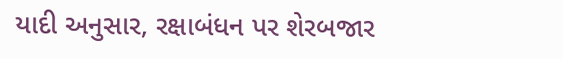યાદી અનુસાર, રક્ષાબંધન પર શેરબજાર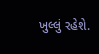ખુલ્લું રહેશે.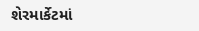શેરમાર્કેટમાં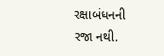રક્ષાબંધનની રજા નથી.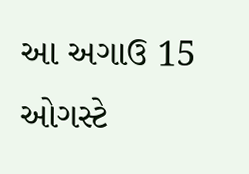આ અગાઉ 15 ઓગસ્ટે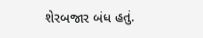શેરબજાર બંધ હતું.